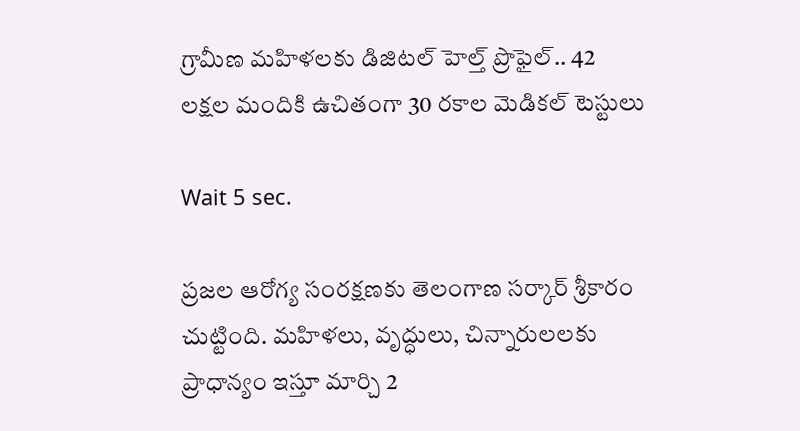గ్రామీణ మహిళలకు డిజిటల్‌ హెల్త్‌ ప్రొఫైల్‌.. 42 లక్షల మందికి ఉచితంగా 30 రకాల మెడికల్ టెస్టులు

Wait 5 sec.

ప్రజల ఆరోగ్య సంరక్షణకు తెలంగాణ సర్కార్ శ్రీకారం చుట్టింది. మహిళలు, వృద్ధులు, చిన్నారులలకు ప్రాధాన్యం ఇస్తూ మార్చి 2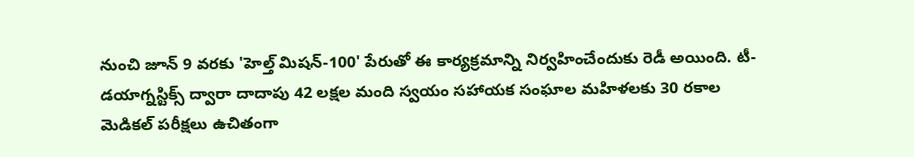నుంచి జూన్‌ 9 వరకు 'హెల్త్‌ మిషన్‌-100' పేరుతో ఈ కార్యక్రమాన్ని నిర్వహించేందుకు రెడీ అయింది. టీ-డయాగ్నస్టిక్స్‌ ద్వారా దాదాపు 42 లక్షల మంది స్వయం సహాయక సంఘాల మహిళలకు 30 రకాల మెడికల్ పరీక్షలు ఉచితంగా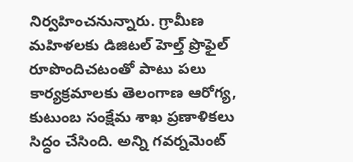నిర్వహించనున్నారు. గ్రామీణ మహిళలకు డిజిటల్‌ హెల్త్‌ ప్రొఫైల్‌ రూపొందిచటంతో పాటు పలు కార్యక్రమాలకు తెలంగాణ ఆరోగ్య, కుటుంబ సంక్షేమ శాఖ ప్రణాళికలు సిద్ధం చేసింది. అన్ని గవర్నమెంట్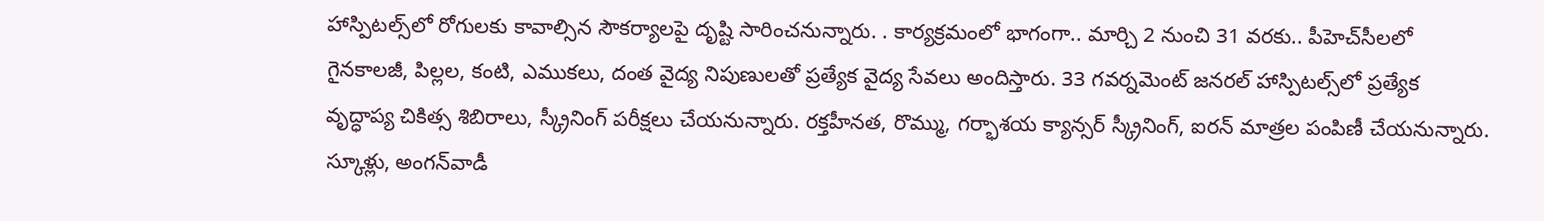హాస్పిటల్స్‌లో రోగులకు కావాల్సిన సౌకర్యాలపై దృష్టి సారించనున్నారు. . కార్యక్రమంలో భాగంగా.. మార్చి 2 నుంచి 31 వరకు.. పీహెచ్‌సీలలో గైనకాలజీ, పిల్లల, కంటి, ఎముకలు, దంత వైద్య నిపుణులతో ప్రత్యేక వైద్య సేవలు అందిస్తారు. 33 గవర్నమెంట్ జనరల్‌ హాస్పిటల్స్‌లో ప్రత్యేక వృద్ధాప్య చికిత్స శిబిరాలు, స్క్రీనింగ్‌ పరీక్షలు చేయనున్నారు. రక్తహీనత, రొమ్ము, గర్భాశయ క్యాన్సర్‌ స్క్రీనింగ్‌, ఐరన్‌ మాత్రల పంపిణీ చేయనున్నారు. స్కూళ్లు, అంగన్‌వాడీ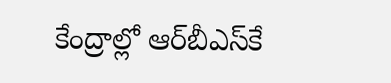కేంద్రాల్లో ఆర్‌బీఎస్‌కే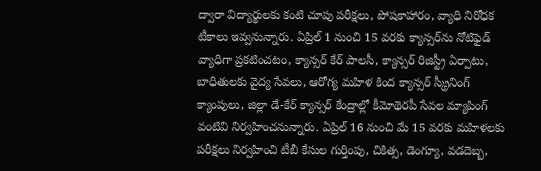ద్వారా విద్యార్థులకు కంటి చూపు పరీక్షలు, పోషకాహారం, వ్యాధి నిరోధక టీకాలు ఇవ్వనున్నారు. ఏప్రిల్‌ 1 నుంచి 15 వరకు క్యాన్సర్‌ను నోటిఫైడ్‌ వ్యాధిగా ప్రకటించటం, క్యాన్సర్‌ కేర్‌ పాలసీ, క్యాన్సర్‌ రిజిస్ట్రీ ఏర్పాటు, బాధితులకు వైద్య సేవలు, ఆరోగ్య మహిళ కింద క్యాన్సర్‌ స్క్రీనింగ్‌ క్యాంపులు, జిల్లా డే-కేర్‌ క్యాన్సర్‌ కేంద్రాల్లో కీమోథెరపీ సేవల మ్యాపింగ్‌ వంటివి నిర్వహించనున్నారు. ఏప్రిల్‌ 16 నుంచి మే 15 వరకు మహిళలకు పరీక్షలు నిర్వహించి టీబీ కేసుల గుర్తింపు, చికిత్స, డెంగ్యూ, వడదెబ్బ,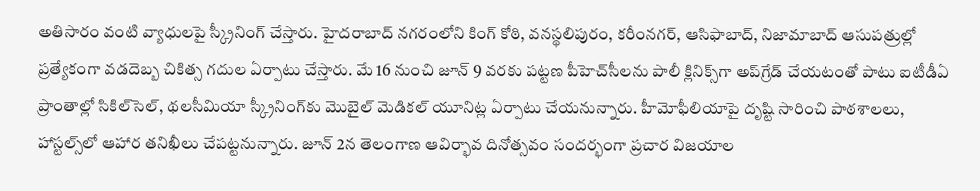అతిసారం వంటి వ్యాధులపై స్క్రీనింగ్ చేస్తారు. హైదరాబాద్ నగరంలోని కింగ్‌ కోఠి, వనస్థలిపురం, కరీంనగర్, ఆసిఫాబాద్‌, నిజామాబాద్ ఆసుపత్రుల్లో ప్రత్యేకంగా వడదెబ్బ చికిత్స గదుల ఏర్పాటు చేస్తారు. మే 16 నుంచి జూన్‌ 9 వరకు పట్టణ పీహెచ్‌సీలను పాలీ క్లినిక్స్‌గా అప్‌గ్రేడ్‌ చేయటంతో పాటు ఐటీడీఏ ప్రాంతాల్లో సికిల్‌సెల్, థలసీమియా స్క్రీనింగ్‌కు మొబైల్‌ మెడికల్‌ యూనిట్ల ఏర్పాటు చేయనున్నారు. హీమోఫీలియాపై దృష్టి సారించి పాఠశాలలు, హాస్టల్స్‌లో ఆహార తనిఖీలు చేపట్టనున్నారు. జూన్‌ 2న తెలంగాణ ఆవిర్భావ దినోత్సవం సందర్భంగా ప్రచార విజయాల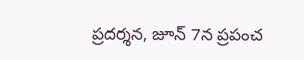ప్రదర్శన, జూన్ 7న ప్రపంచ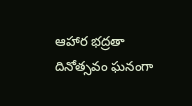ఆహార భద్రతా దినోత్సవం ఘనంగా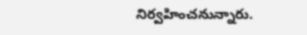నిర్వహించనున్నారు.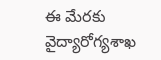ఈ మేరకు వైద్యారోగ్యశాఖ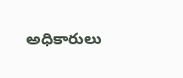అధికారులు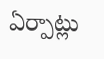ఏర్పాట్లు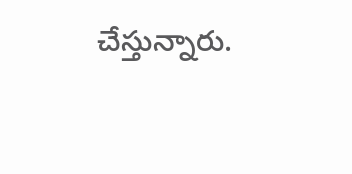చేస్తున్నారు.